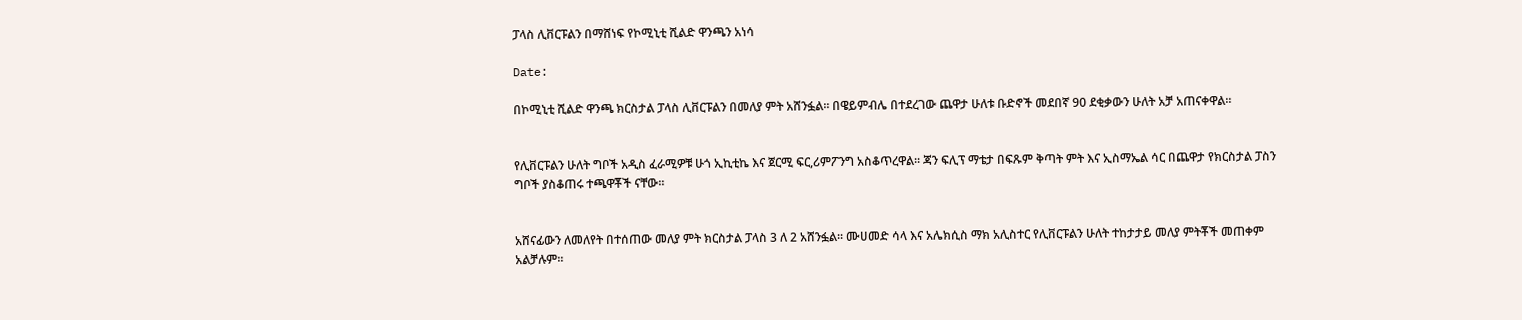ፓላስ ሊቨርፑልን በማሸነፍ የኮሚኒቲ ሺልድ ዋንጫን አነሳ

Date:

በኮሚኒቲ ሺልድ ዋንጫ ክርስታል ፓላስ ሊቨርፑልን በመለያ ምት አሸንፏል፡፡ በዌይምብሌ በተደረገው ጨዋታ ሁለቱ ቡድኖች መደበኛ 90 ደቂቃውን ሁለት አቻ አጠናቀዋል፡፡


የሊቨርፑልን ሁለት ግቦች አዲስ ፈራሚዎቹ ሁጎ ኢኪቲኬ እና ጀርሚ ፍር,ሪምፖንግ አስቆጥረዋል፡፡ ጃን ፍሊፕ ማቴታ በፍጹም ቅጣት ምት እና ኢስማኤል ሳር በጨዋታ የክርስታል ፓስን ግቦች ያስቆጠሩ ተጫዋቾች ናቸው፡፡


አሸናፊውን ለመለየት በተሰጠው መለያ ምት ክርስታል ፓላስ 3 ለ 2 አሸንፏል፡፡ ሙሀመድ ሳላ እና አሌክሲስ ማክ አሊስተር የሊቨርፑልን ሁለት ተከታታይ መለያ ምትቾች መጠቀም አልቻሉም፡፡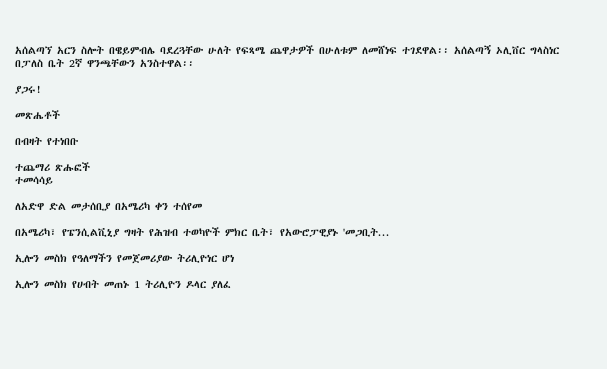አሰልጣኘ አርን ስሎት በዌይምብሌ ባደረጓቸው ሁለት የፍጻሜ ጨዋታዎች በሁለቱም ለመሸነፍ ተገደዋል፡፡ አሰልጣኝ ኦሊቨር ግላስነር በፓለስ ቤት 2ኛ ዋንጫቸውን አንስተዋል፡፡

ያጋሩ!

መጽሔቶች

በብዛት የተነበቡ

ተጨማሪ ጽሑፎች
ተመሳሳይ

ለአድዋ ድል መታሰቢያ በአሜሪካ ቀን ተሰየመ

በአሜሪካ፣ የፔንሲልቪኒያ ግዛት የሕዝብ ተወካዮች ምክር ቤት፣ የአውሮፓዊያኑ 'መጋቢት...

ኢሎን መስክ የዓለማችን የመጀመሪያው ትሪሊዮነር ሆነ

ኢሎን መስክ የሀብት መጠኑ 1 ትሪሊዮን ዶላር ያለፈ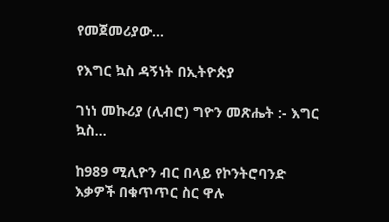የመጀመሪያው...

የእግር ኳስ ዳኝነት በኢትዮጵያ

ገነነ መኩሪያ (ሊብሮ) ግዮን መጽሔት :- እግር ኳስ...

ከ989 ሚሊዮን ብር በላይ የኮንትሮባንድ እቃዎች በቁጥጥር ስር ዋሉ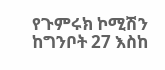የጉምሩክ ኮሚሽን ከግንቦት 27 እስከ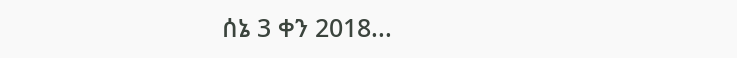ሰኔ 3 ቀን 2018...